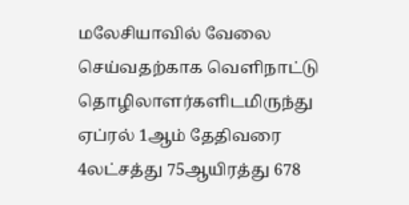மலேசியாவில் வேலை செய்வதற்காக வெளிநாட்டு தொழிலாளர்களிடமிருந்து ஏப்ரல் 1ஆம் தேதிவரை 4லட்சத்து 75ஆயிரத்து 678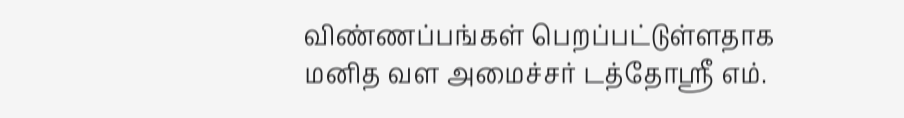விண்ணப்பங்கள் பெறப்பட்டுள்ளதாக மனித வள அமைச்சர் டத்தோஸ்ரீ எம்.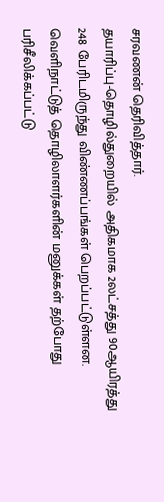சரவணன் தெரிவித்தார்.
தயாரிப்பு-தொழில்துறையில் அதிகமாக 2லட்சத்து 90ஆயிரத்து 248 பேரிடமிருந்து விண்ணப்பங்கள் பெறப்பட்டுள்ளன. வெளிநாட்டுத் தொழிலாளர்களின் மனுக்கள் தற்போது பரிசீலிக்கப்பட்டு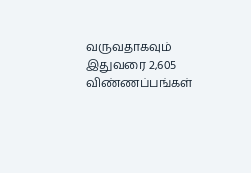வருவதாகவும் இதுவரை 2,605 விண்ணப்பங்கள்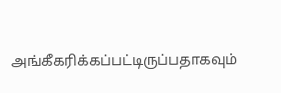அங்கீகரிக்கப்பட்டிருப்பதாகவும்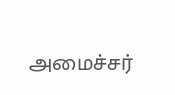அமைச்சர்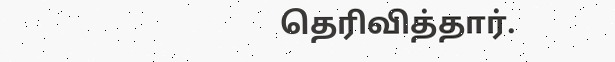தெரிவித்தார்.